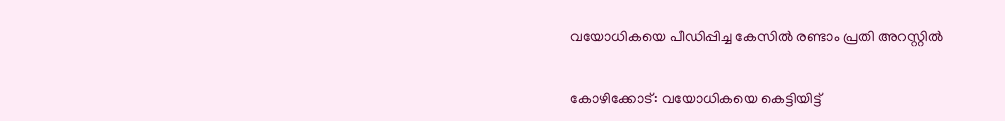വയോധികയെ പീഡിപ്പിച്ച കേസില്‍ രണ്ടാം പ്രതി അറസ്റ്റില്‍

കോഴിക്കോട്: വയോധികയെ കെട്ടിയിട്ട്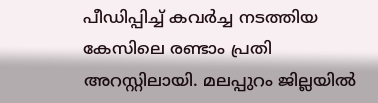പീഡിപ്പിച്ച് കവര്‍ച്ച നടത്തിയ കേസിലെ രണ്ടാം പ്രതി അറസ്റ്റിലായി. മലപ്പുറം ജില്ലയില്‍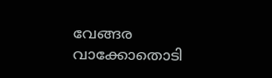വേങ്ങര വാക്കോതൊടി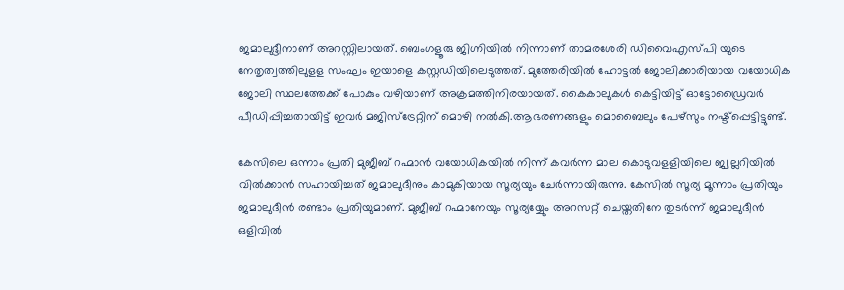ജമാലുദ്ദീനാണ് അറസ്റ്റിലായത്. ബെംഗളൂരു ജിഗ്നിയില്‍ നിന്നാണ് താമരശേരി ഡിവൈഎസ്പി യുടെ നേതൃത്വത്തിലുളള സംഘം ഇയാളെ കസ്റ്റഡിയിലെടുത്തത്. മുത്തേരിയില്‍ ഹോട്ടല്‍ ജോലിക്കാരിയായ വയോധിക ജോലി സ്ഥലത്തേക്ക് പോകും വഴിയാണ് അക്രമത്തിനിരയായത്. കൈകാലുകള്‍ കെട്ടിയിട്ട് ഓട്ടോഡ്രൈവര്‍ പീഡിപ്പിച്ചതായിട്ട് ഇവര്‍ മജിസ്‌ട്രേറ്റിന് മൊഴി നല്‍കി.ആഭരണങ്ങളും മൊബൈലും പേഴ്‌സും നഷ്ട്‌പ്പെട്ടിട്ടുണ്ട്.

കേസിലെ ഒന്നാം പ്രതി മുജീബ് റഹ്മാന്‍ വയോധികയില്‍ നിന്ന് കവര്‍ന്ന മാല കൊടുവളളിയിലെ ജ്വല്ലറിയില്‍ വില്‍ക്കാന്‍ സഹായിച്ചത് ജമാലുദീനും കാമുകിയായ സൂര്യയും ചേര്‍ന്നായിരുന്നു. കേസില്‍ സൂര്യ മൂന്നാം പ്രതിയും ജമാലുദീന്‍ രണ്ടാം പ്രതിയുമാണ്. മുജീബ് റഹ്മാനേയും സൂര്യയ്യേും അറസറ്റ് ചെയ്തതിനേ തുടര്‍ന്ന് ജമാലുദീന്‍ ഒളിവില്‍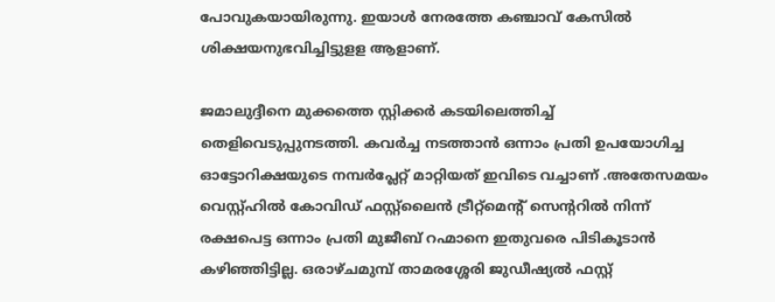പോവുകയായിരുന്നു. ഇയാള്‍ നേരത്തേ കഞ്ചാവ് കേസില്‍ ശിക്ഷയനുഭവിച്ചിട്ടുളള ആളാണ്.

ജമാലുദ്ദീനെ മുക്കത്തെ സ്റ്റിക്കര്‍ കടയിലെത്തിച്ച് തെളിവെടുപ്പുനടത്തി. കവര്‍ച്ച നടത്താന്‍ ഒന്നാം പ്രതി ഉപയോഗിച്ച ഓട്ടോറിക്ഷയുടെ നമ്പര്‍പ്ലേറ്റ് മാറ്റിയത് ഇവിടെ വച്ചാണ് .അതേസമയം വെസ്റ്റ്ഹില്‍ കോവിഡ് ഫസ്റ്റ്‌ലൈന്‍ ട്രീറ്റ്‌മെന്‍റ് സെന്‍ററില്‍ നിന്ന് രക്ഷപെട്ട ഒന്നാം പ്രതി മുജീബ് റഹ്മാനെ ഇതുവരെ പിടികൂടാന്‍ കഴിഞ്ഞിട്ടില്ല. ഒരാഴ്ചമുമ്പ് താമരശ്ശേരി ജുഡീഷ്യല്‍ ഫസ്റ്റ്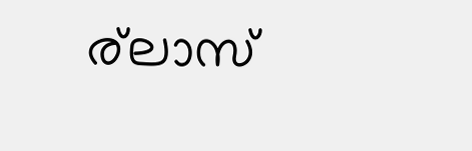ര്‌ലാസ്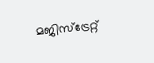മജിസ്‌ട്രേറ്റ്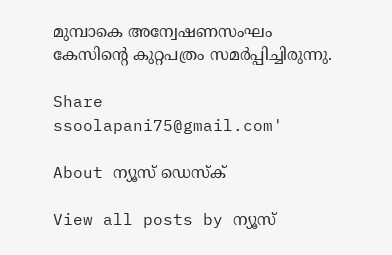മുമ്പാകെ അന്വേഷണസംഘം കേസിന്‍റെ കുറ്റപത്രം സമര്‍പ്പിച്ചിരുന്നു.

Share
ssoolapani75@gmail.com'

About ന്യൂസ് ഡെസ്ക്

View all posts by ന്യൂസ്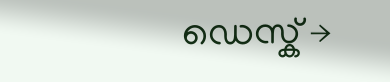ഡെസ്ക് →